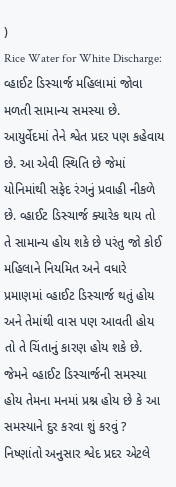)
Rice Water for White Discharge: વ્હાઈટ ડિસ્ચાર્જ મહિલામાં જોવા મળતી સામાન્ય સમસ્યા છે. આયુર્વેદમાં તેને શ્વેત પ્રદર પણ કહેવાય છે. આ એવી સ્થિતિ છે જેમાં યોનિમાંથી સફેદ રંગનું પ્રવાહી નીકળે છે. વ્હાઈટ ડિસ્ચાર્જ ક્યારેક થાય તો તે સામાન્ય હોય શકે છે પરંતુ જો કોઈ મહિલાને નિયમિત અને વધારે પ્રમાણમાં વ્હાઈટ ડિસ્ચાર્જ થતું હોય અને તેમાંથી વાસ પણ આવતી હોય તો તે ચિંતાનું કારણ હોય શકે છે. જેમને વ્હાઈટ ડિસ્ચાર્જની સમસ્યા હોય તેમના મનમાં પ્રશ્ન હોય છે કે આ સમસ્યાને દુર કરવા શું કરવું ?
નિષ્ણાંતો અનુસાર શ્વેદ પ્રદર એટલે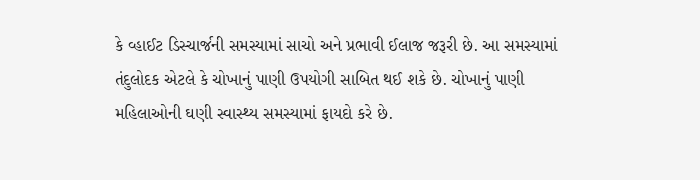કે વ્હાઈટ ડિસ્ચાર્જની સમસ્યામાં સાચો અને પ્રભાવી ઈલાજ જરૂરી છે. આ સમસ્યામાં તંદુલોદક એટલે કે ચોખાનું પાણી ઉપયોગી સાબિત થઈ શકે છે. ચોખાનું પાણી મહિલાઓની ઘણી સ્વાસ્થ્ય સમસ્યામાં ફાયદો કરે છે.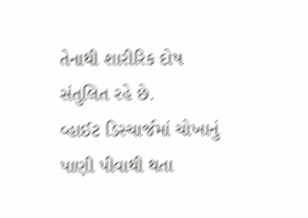તેનાથી શારીરિક દોષ સંતુલિત રહે છે.
વ્હાઈટ ડિસ્ચાર્જમાં ચોખાનું પાણી પીવાથી થતા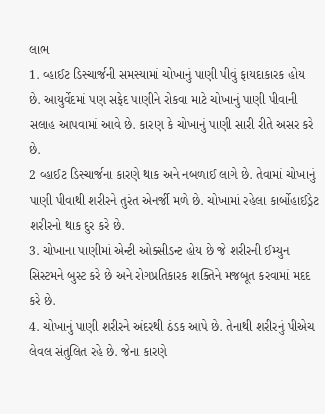લાભ
1. વ્હાઈટ ડિસ્ચાર્જની સમસ્યામાં ચોખાનું પાણી પીવું ફાયદાકારક હોય છે. આયુર્વેદમાં પણ સફેદ પાણીને રોકવા માટે ચોખાનું પાણી પીવાની સલાહ આપવામાં આવે છે. કારણ કે ચોખાનું પાણી સારી રીતે અસર કરે છે.
2 વ્હાઈટ ડિસ્ચાર્જના કારણે થાક અને નબળાઈ લાગે છે. તેવામાં ચોખાનું પાણી પીવાથી શરીરને તુરંત એનર્જી મળે છે. ચોખામાં રહેલા કાર્બોહાઈડ્રેટ શરીરનો થાક દુર કરે છે.
3. ચોખાના પાણીમાં એન્ટી ઓક્સીડન્ટ હોય છે જે શરીરની ઈમ્યુન સિસ્ટમને બુસ્ટ કરે છે અને રોગપ્રતિકારક શક્તિને મજબૂત કરવામાં મદદ કરે છે.
4. ચોખાનું પાણી શરીરને અંદરથી ઠંડક આપે છે. તેનાથી શરીરનું પીએચ લેવલ સંતુલિત રહે છે. જેના કારણે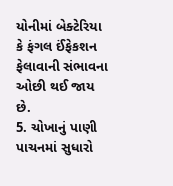યોનીમાં બેક્ટેરિયા કે ફંગલ ઈંફેકશન ફેલાવાની સંભાવના ઓછી થઈ જાય છે.
5. ચોખાનું પાણી પાચનમાં સુધારો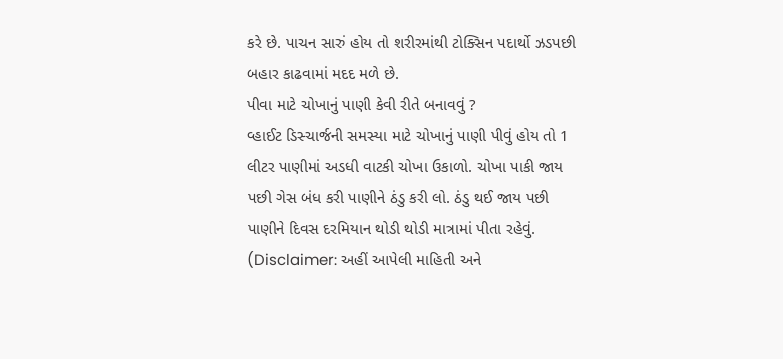કરે છે. પાચન સારું હોય તો શરીરમાંથી ટોક્સિન પદાર્થો ઝડપછી બહાર કાઢવામાં મદદ મળે છે.
પીવા માટે ચોખાનું પાણી કેવી રીતે બનાવવું ?
વ્હાઈટ ડિસ્ચાર્જની સમસ્યા માટે ચોખાનું પાણી પીવું હોય તો 1 લીટર પાણીમાં અડધી વાટકી ચોખા ઉકાળો. ચોખા પાકી જાય પછી ગેસ બંધ કરી પાણીને ઠંડુ કરી લો. ઠંડુ થઈ જાય પછી પાણીને દિવસ દરમિયાન થોડી થોડી માત્રામાં પીતા રહેવું.
(Disclaimer: અહીં આપેલી માહિતી અને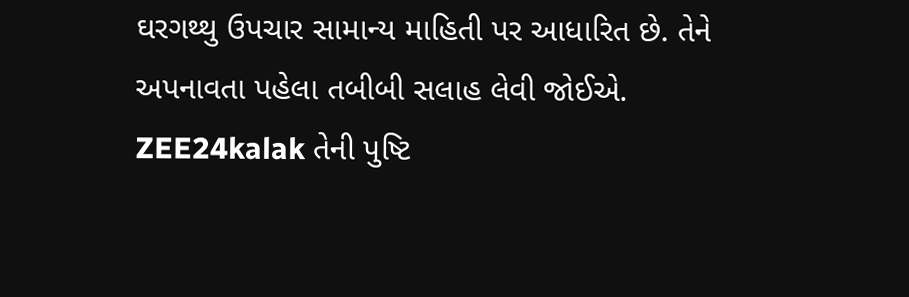ઘરગથ્થુ ઉપચાર સામાન્ય માહિતી પર આધારિત છે. તેને અપનાવતા પહેલા તબીબી સલાહ લેવી જોઈએ. ZEE24kalak તેની પુષ્ટિ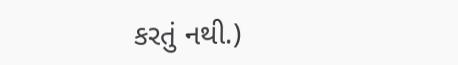કરતું નથી.)